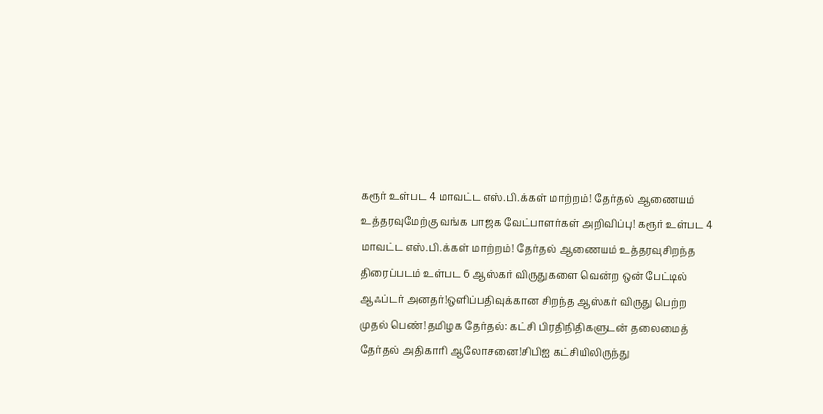கரூர் உள்பட 4 மாவட்ட எஸ்.பி.க்கள் மாற்றம்! தேர்தல் ஆணையம் உத்தரவுமேற்கு வங்க பாஜக வேட்பாளர்கள் அறிவிப்பு! கரூர் உள்பட 4 மாவட்ட எஸ்.பி.க்கள் மாற்றம்! தேர்தல் ஆணையம் உத்தரவுசிறந்த திரைப்படம் உள்பட 6 ஆஸ்கர் விருதுகளை வென்ற ஒன் பேட்டில் ஆஃப்டர் அனதர்!ஒளிப்பதிவுக்கான சிறந்த ஆஸ்கர் விருது பெற்ற முதல் பெண்!தமிழக தேர்தல்: கட்சி பிரதிநிதிகளுடன் தலைமைத் தேர்தல் அதிகாரி ஆலோசனை!சிபிஐ கட்சியிலிருந்து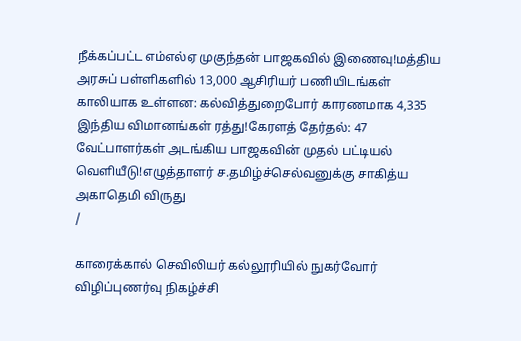நீக்கப்பட்ட எம்எல்ஏ முகுந்தன் பாஜகவில் இணைவு!மத்திய அரசுப் பள்ளிகளில் 13,000 ஆசிரியர் பணியிடங்கள் காலியாக உள்ளன: கல்வித்துறைபோர் காரணமாக 4,335 இந்திய விமானங்கள் ரத்து!கேரளத் தேர்தல்: 47 வேட்பாளர்கள் அடங்கிய பாஜகவின் முதல் பட்டியல் வெளியீடு!எழுத்தாளர் ச.தமிழ்ச்செல்வனுக்கு சாகித்ய அகாதெமி விருது
/

காரைக்கால் செவிலியர் கல்லூரியில் நுகர்வோர் விழிப்புணர்வு நிகழ்ச்சி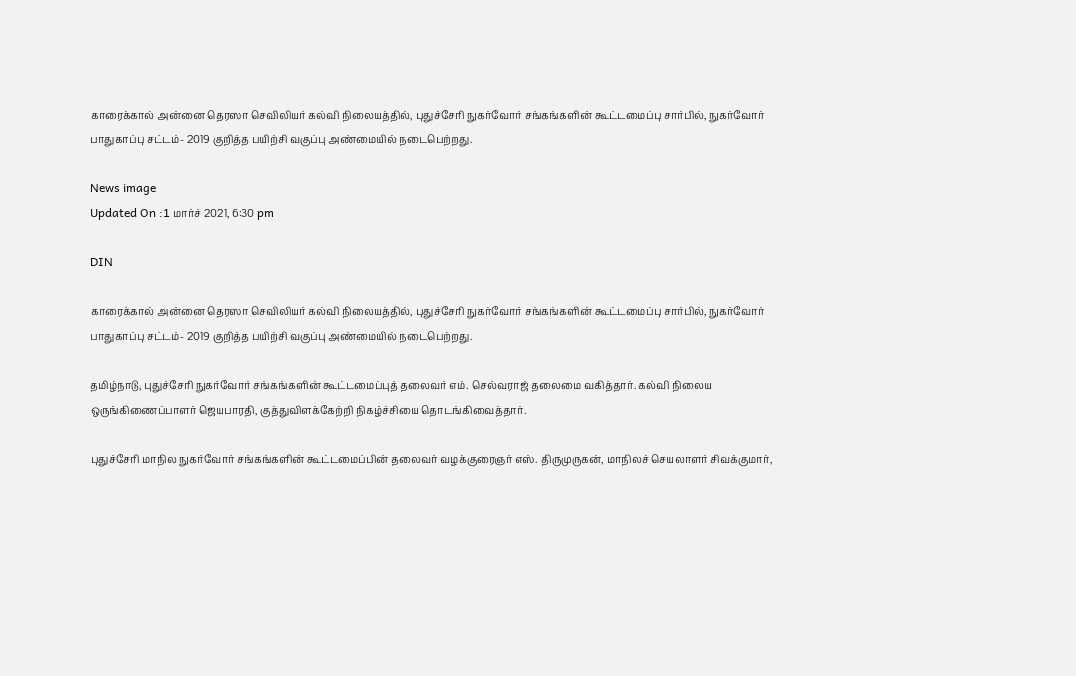காரைக்கால் அன்னை தெரஸா செவிலியர் கல்வி நிலையத்தில், புதுச்சேரி நுகர்வோர் சங்கங்களின் கூட்டமைப்பு சார்பில், நுகர்வோர் பாதுகாப்பு சட்டம்- 2019 குறித்த பயிற்சி வகுப்பு அண்மையில் நடைபெற்றது.

News image
Updated On :1 மார்ச் 2021, 6:30 pm

DIN

காரைக்கால் அன்னை தெரஸா செவிலியர் கல்வி நிலையத்தில், புதுச்சேரி நுகர்வோர் சங்கங்களின் கூட்டமைப்பு சார்பில், நுகர்வோர் பாதுகாப்பு சட்டம்- 2019 குறித்த பயிற்சி வகுப்பு அண்மையில் நடைபெற்றது.

தமிழ்நாடு, புதுச்சேரி நுகர்வோர் சங்கங்களின் கூட்டமைப்புத் தலைவர் எம். செல்வராஜ் தலைமை வகித்தார். கல்வி நிலைய ஒருங்கிணைப்பாளர் ஜெயபாரதி, குத்துவிளக்கேற்றி நிகழ்ச்சியை தொடங்கிவைத்தார்.

புதுச்சேரி மாநில நுகர்வோர் சங்கங்களின் கூட்டமைப்பின் தலைவர் வழக்குரைஞர் எஸ். திருமுருகன், மாநிலச் செயலாளர் சிவக்குமார்,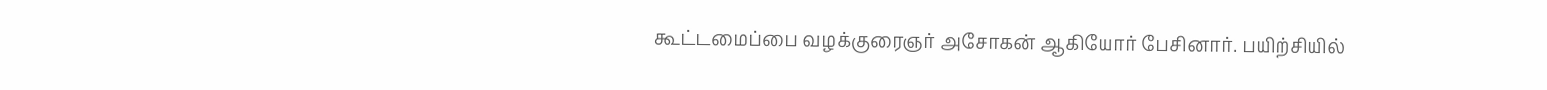கூட்டமைப்பை வழக்குரைஞர் அசோகன் ஆகியோர் பேசினார். பயிற்சியில்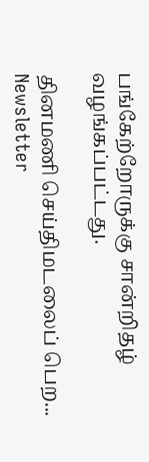பங்கேற்றோருக்கு சான்றிதழ் வழங்கப்பட்டது.

தினமணி செய்திமடலைப் பெற... Newsletter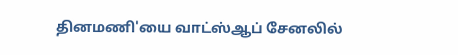தினமணி'யை வாட்ஸ்ஆப் சேனலில்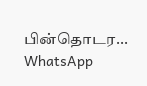பின்தொடர... WhatsApp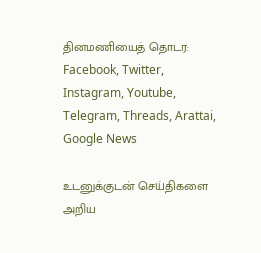தினமணியைத் தொடர: Facebook, Twitter, Instagram, Youtube, Telegram, Threads, Arattai, Google News

உடனுக்குடன் செய்திகளை அறிய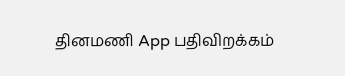தினமணி App பதிவிறக்கம்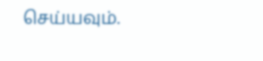செய்யவும்.